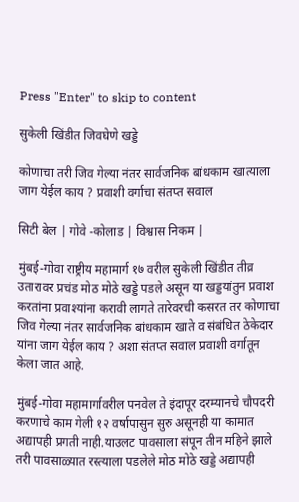Press "Enter" to skip to content

सुकेली खिंडीत जिवघेणे खड्डे

कोणाचा तरी जिव गेल्या नंतर सार्वजनिक बांधकाम खात्याला जाग येईल काय ? प्रवाशी वर्गाचा संतप्त सवाल

सिटी बेल | गोवे -कोलाड | विश्वास निकम |

मुंबई-गोवा राष्ट्रीय महामार्ग १७ वरील सुकेली खिंडीत तीव्र उतारावर प्रचंड मोठ मोठे खड्डे पडले असून या खड्डयांतुन प्रवाश करतांना प्रवाश्यांना करावी लागते तारेवरची कसरत तर कोणाचा जिव गेल्या नंतर सार्वजनिक बांधकाम खाते व संबंधित ठेकेदार यांना जाग येईल काय ? अशा संतप्त सवाल प्रवाशी वर्गातून केला जात आहे.

मुंबई-गोवा महामार्गावरील पनवेल ते इंदापूर दरम्यानचे चौपदरी करणाचे काम गेली १२ वर्षापासुन सुरु असूनही या कामात अद्यापही प्रगती नाही.याउलट पावसाला संपून तीन महिने झाले तरी पावसाळ्यात रस्त्याला पडलेले मोठ मोठे खड्डे अद्यापही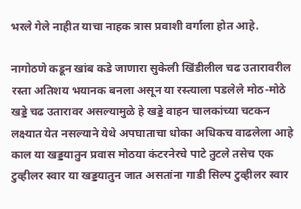भरले गेले नाहीत याचा नाहक त्रास प्रवाशी वर्गाला होत आहे.

नागोठणे कडून खांब कडे जाणारा सुकेली खिंडीलील चढ उतारावरील रस्ता अतिशय भयानक बनला असून या रस्त्याला पडलेले मोठ-मोठे खड्डे चढ उतारावर असल्यामुळे हे खड्डे वाहन चालकांच्या चटकन लक्ष्यात येत नसल्याने येथे अपघाताचा धोका अधिकच वाढलेला आहे काल या खड्डयातुन प्रवास मोठया कंटरनेरचे पाटे तुटले तसेच एक टुव्हीलर स्वार या खड्डयातुन जात असतांना गाडी सिल्प टुव्हीलर स्वार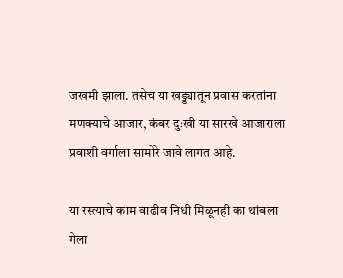जखमी झाला. तसेच या खड्ड्यातून प्रवास करतांना मणक्याचे आजार, कंबर दुःखी या सारखे आजाराला प्रवाशी वर्गाला सामोरे जावे लागत आहे.

या रस्त्याचे काम वाढीव निधी मिळूनही का थांबला गेला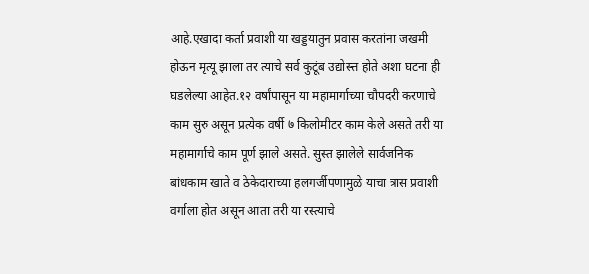आहे.एखादा कर्ता प्रवाशी या खड्डयातुन प्रवास करतांना जखमी होऊन मृत्यू झाला तर त्याचे सर्व कुटूंब उद्योस्त्त होते अशा घटना ही घडलेल्या आहेत.१२ वर्षांपासून या महामार्गाच्या चौपदरी करणाचे काम सुरु असून प्रत्येक वर्षी ७ किलोमीटर काम केले असते तरी या महामार्गाचे काम पूर्ण झाले असते. सुस्त झालेले सार्वजनिक बांधकाम खाते व ठेकेदाराच्या हलगर्जीपणामुळे याचा त्रास प्रवाशी वर्गाला होत असून आता तरी या रस्त्याचे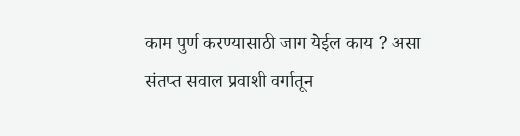काम पुर्ण करण्यासाठी जाग येईल काय ? असा संतप्त सवाल प्रवाशी वर्गातून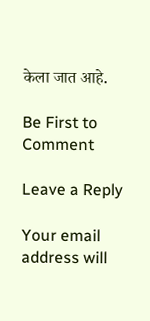केला जात आहे.

Be First to Comment

Leave a Reply

Your email address will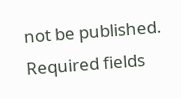not be published. Required fields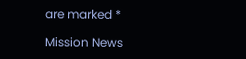are marked *

Mission News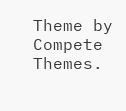Theme by Compete Themes.